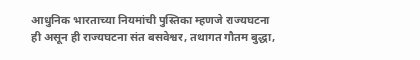आधुनिक भारताच्या नियमांची पुस्तिका म्हणजे राज्यघटना ही असून ही राज्यघटना संत बसवेश्वर, तथागत गौतम बुद्धा,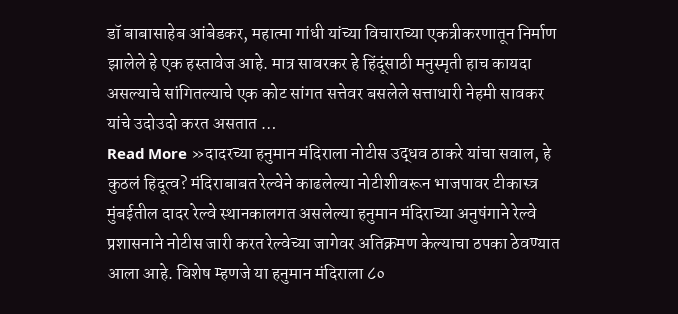डॉ बाबासाहेब आंबेडकर, महात्मा गांधी यांच्या विचाराच्या एकत्रीकरणातून निर्माण झालेले हे एक हस्तावेज आहे. मात्र सावरकर हे हिंदूंसाठी मनुस्मृती हाच कायदा असल्याचे सांगितल्याचे एक कोट सांगत सत्तेवर बसलेले सत्ताधारी नेहमी सावकर यांचे उदोउदो करत असतात …
Read More »दादरच्या हनुमान मंदिराला नोटीस उद्धव ठाकरे यांचा सवाल, हे कुठलं हिदूत्व? मंदिराबाबत रेल्वेने काढलेल्या नोटीशीवरून भाजपावर टीकास्त्र
मुंबईतील दादर रेल्वे स्थानकालगत असलेल्या हनुमान मंदिराच्या अनुषंगाने रेल्वे प्रशासनाने नोटीस जारी करत रेल्वेच्या जागेवर अतिक्रमण केल्याचा ठपका ठेवण्यात आला आहे. विशेष म्हणजे या हनुमान मंदिराला ८०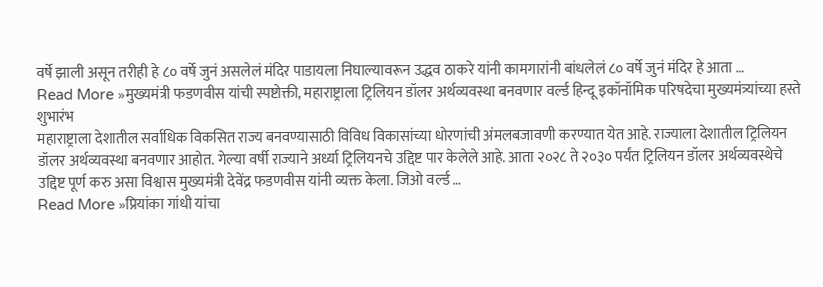वर्षे झाली असून तरीही हे ८० वर्षे जुनं असलेलं मंदिर पाडायला निघाल्यावरून उद्धव ठाकरे यांनी कामगारांनी बांधलेलं ८० वर्षे जुनं मंदिर हे आता …
Read More »मुख्यमंत्री फडणवीस यांची स्पष्टोक्ती, महाराष्ट्राला ट्रिलियन डॉलर अर्थव्यवस्था बनवणार वर्ल्ड हिन्दू इकॉनॉमिक परिषदेचा मुख्यमंत्र्यांच्या हस्ते शुभारंभ
महाराष्ट्राला देशातील सर्वाधिक विकसित राज्य बनवण्यासाठी विविध विकासांच्या धोरणांची अंमलबजावणी करण्यात येत आहे. राज्याला देशातील ट्रिलियन डॉलर अर्थव्यवस्था बनवणार आहोत. गेल्या वर्षी राज्याने अर्ध्या ट्रिलियनचे उद्दिष्ट पार केलेले आहे. आता २०२८ ते २०३० पर्यंत ट्रिलियन डॉलर अर्थव्यवस्थेचे उद्दिष्ट पूर्ण करु असा विश्वास मुख्यमंत्री देवेंद्र फडणवीस यांनी व्यक्त केला. जिओ वर्ल्ड …
Read More »प्रियांका गांधी यांचा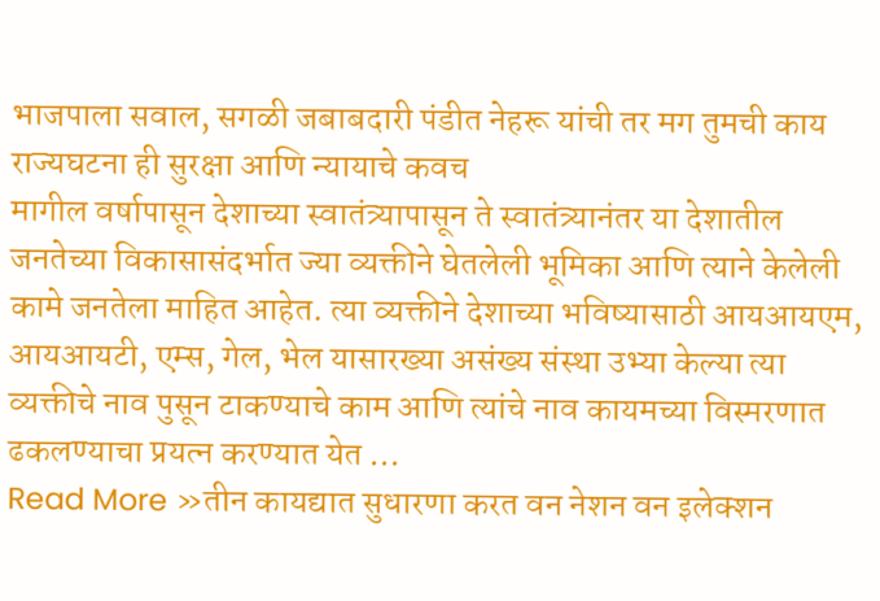भाजपाला सवाल, सगळी जबाबदारी पंडीत नेहरू यांची तर मग तुमची काय राज्यघटना ही सुरक्षा आणि न्यायाचे कवच
मागील वर्षापासून देशाच्या स्वातंत्र्यापासून ते स्वातंत्र्यानंतर या देशातील जनतेच्या विकासासंदर्भात ज्या व्यक्तीने घेतलेली भूमिका आणि त्याने केलेली कामे जनतेला माहित आहेत. त्या व्यक्तीने देशाच्या भविष्यासाठी आयआयएम, आयआयटी, एम्स, गेल, भेल यासारख्या असंख्य संस्था उभ्या केल्या त्या व्यक्तीचे नाव पुसून टाकण्याचे काम आणि त्यांचे नाव कायमच्या विस्मरणात ढकलण्याचा प्रयत्न करण्यात येत …
Read More »तीन कायद्यात सुधारणा करत वन नेशन वन इलेक्शन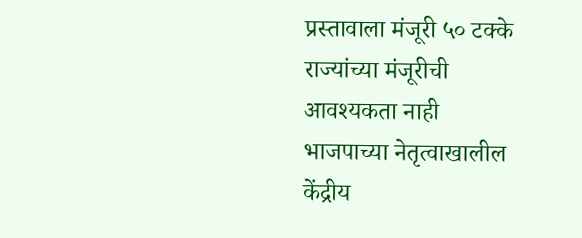प्रस्तावाला मंजूरी ५० टक्के राज्यांच्या मंजूरीची आवश्यकता नाही
भाजपाच्या नेतृत्वाखालील केंद्रीय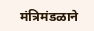मंत्रिमंडळाने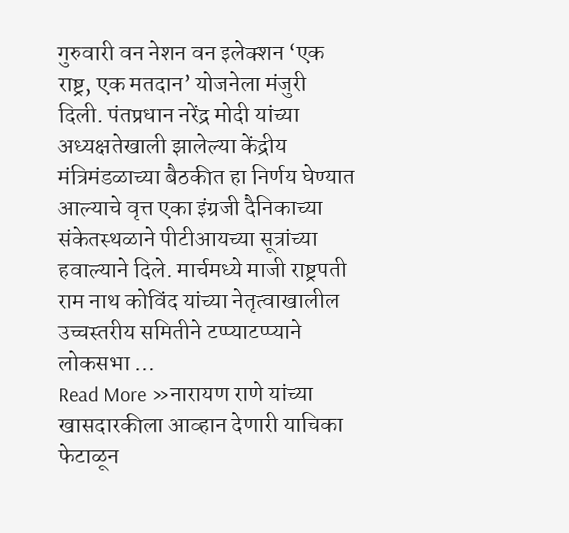गुरुवारी वन नेशन वन इलेक्शन ‘एक राष्ट्र, एक मतदान’ योजनेला मंजुरी दिली. पंतप्रधान नरेंद्र मोदी यांच्या अध्यक्षतेखाली झालेल्या केंद्रीय मंत्रिमंडळाच्या बैठकीत हा निर्णय घेण्यात आल्याचे वृत्त एका इंग्रजी दैनिकाच्या संकेतस्थळाने पीटीआयच्या सूत्रांच्या हवाल्याने दिले. मार्चमध्ये माजी राष्ट्रपती राम नाथ कोविंद यांच्या नेतृत्वाखालील उच्चस्तरीय समितीने टप्प्याटप्प्याने लोकसभा …
Read More »नारायण राणे यांच्या खासदारकीला आव्हान देणारी याचिका फेटाळून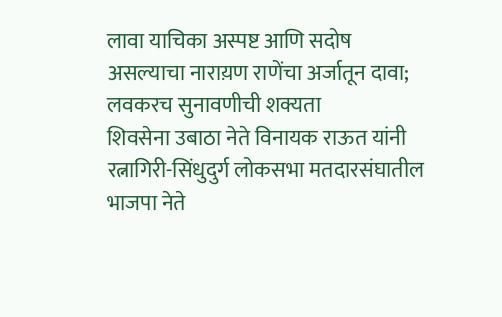लावा याचिका अस्पष्ट आणि सदोष असल्याचा नाराय़ण राणेंचा अर्जातून दावा; लवकरच सुनावणीची शक्यता
शिवसेना उबाठा नेते विनायक राऊत यांनी रत्नागिरी-सिंधुदुर्ग लोकसभा मतदारसंघातील भाजपा नेते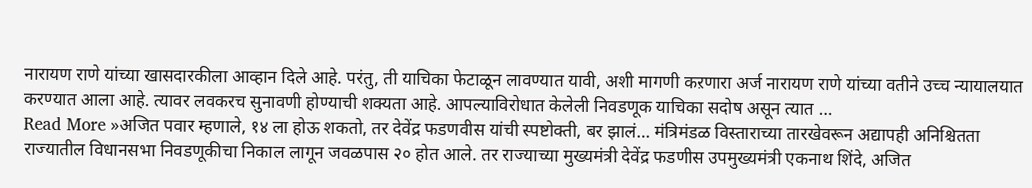नारायण राणे यांच्या खासदारकीला आव्हान दिले आहे. परंतु, ती याचिका फेटाळून लावण्यात यावी, अशी मागणी कऱणारा अर्ज नारायण राणे यांच्या वतीने उच्च न्यायालयात करण्यात आला आहे. त्यावर लवकरच सुनावणी होण्याची शक्यता आहे. आपल्याविरोधात केलेली निवडणूक याचिका सदोष असून त्यात …
Read More »अजित पवार म्हणाले, १४ ला होऊ शकतो, तर देवेंद्र फडणवीस यांची स्पष्टोक्ती, बर झालं… मंत्रिमंडळ विस्ताराच्या तारखेवरून अद्यापही अनिश्चितता
राज्यातील विधानसभा निवडणूकीचा निकाल लागून जवळपास २० होत आले. तर राज्याच्या मुख्यमंत्री देवेंद्र फडणीस उपमुख्यमंत्री एकनाथ शिंदे, अजित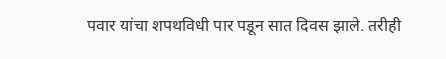पवार यांचा शपथविधी पार पडून सात दिवस झाले. तरीही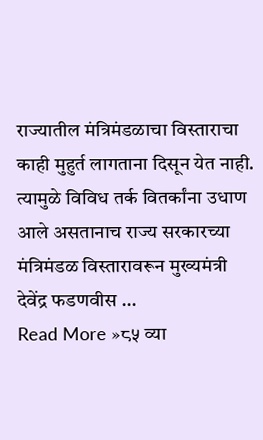राज्यातील मंत्रिमंडळाचा विस्ताराचा काही मुहुर्त लागताना दिसून येत नाही. त्यामुळे विविध तर्क वितर्कांना उधाण आले असतानाच राज्य सरकारच्या मंत्रिमंडळ विस्तारावरून मुख्यमंत्री देवेंद्र फडणवीस …
Read More »८५ व्या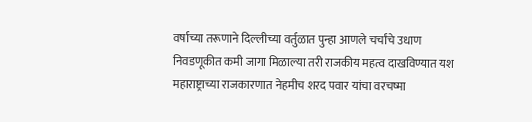वर्षाच्या तरूणाने दिल्लीच्या वर्तुळात पुन्हा आणले चर्चांचे उधाण निवडणूकीत कमी जागा मिळाल्या तरी राजकीय महत्व दाखविण्यात यश
महाराष्ट्राच्या राजकारणात नेहमीच शरद पवार यांचा वरचष्मा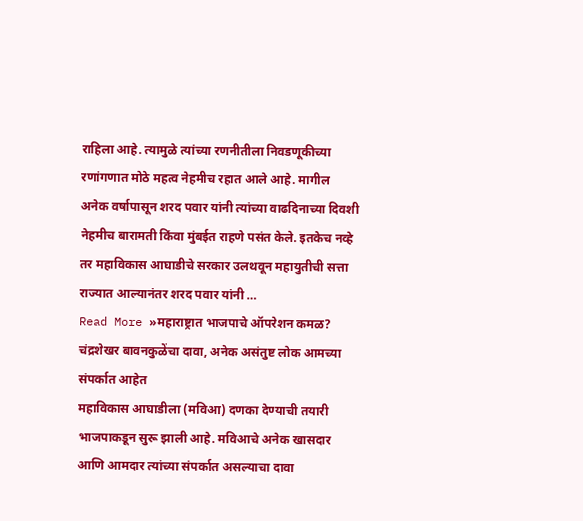राहिला आहे. त्यामुळे त्यांच्या रणनीतीला निवडणूकीच्या रणांगणात मोठे महत्व नेहमीच रहात आले आहे. मागील अनेक वर्षापासून शरद पवार यांनी त्यांच्या वाढदिनाच्या दिवशी नेहमीच बारामती किंवा मुंबईत राहणे पसंत केले. इतकेच नव्हे तर महाविकास आघाडीचे सरकार उलथवून महायुतीची सत्ता राज्यात आल्यानंतर शरद पवार यांनी …
Read More »महाराष्ट्रात भाजपाचे ऑपरेशन कमळ? चंद्रशेखर बावनकुळेंचा दावा, अनेक असंतुष्ट लोक आमच्या संपर्कात आहेत
महाविकास आघाडीला (मविआ) दणका देण्याची तयारी भाजपाकडून सुरू झाली आहे. मविआचे अनेक खासदार आणि आमदार त्यांच्या संपर्कात असल्याचा दावा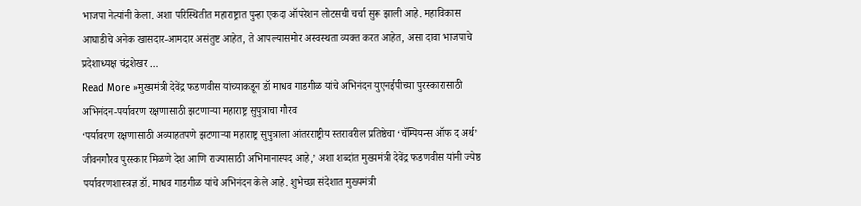भाजपा नेत्यांनी केला. अशा परिस्थितीत महाराष्ट्रात पुन्हा एकदा ऑपरेशन लोटसची चर्चा सुरू झाली आहे. महाविकास आघाडीचे अनेक खासदार-आमदार असंतुष्ट आहेत, ते आपल्यासमोर अस्वस्थता व्यक्त करत आहेत, असा दावा भाजपाचे प्रदेशाध्यक्ष चंद्रशेखर …
Read More »मुख्यमंत्री देवेंद्र फडणवीस यांच्याकडून डॉ माधव गाडगीळ यांचे अभिनंदन युएनईपीच्या पुरस्कारासाठी अभिनंदन-पर्यावरण रक्षणासाठी झटणाऱ्या महाराष्ट्र सुपुत्राचा गौरव
‘पर्यावरण रक्षणासाठी अव्याहतपणे झटणाऱ्या महाराष्ट्र सुपुत्राला आंतरराष्ट्रीय स्तरावरील प्रतिष्ठेचा ‘चॅम्पियन्स ऑफ द अर्थ’ जीवनगौरव पुरस्कार मिळणे देश आणि राज्यासाठी अभिमानास्पद आहे,’ अशा शब्दांत मुख्यमंत्री देवेंद्र फडणवीस यांनी ज्येष्ठ पर्यावरणशास्त्रज्ञ डॉ. माधव गाडगीळ यांचे अभिनंदन केले आहे. शुभेच्छा संदेशात मुख्यमंत्री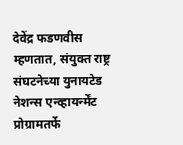देवेंद्र फडणवीस म्हणतात, संयुक्त राष्ट्र संघटनेच्या युनायटेड नेशन्स एन्व्हायर्न्मेंट प्रोग्रामतर्फे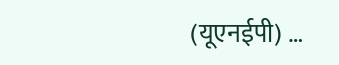(यूएनईपी) …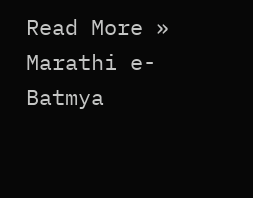Read More »
Marathi e-Batmya